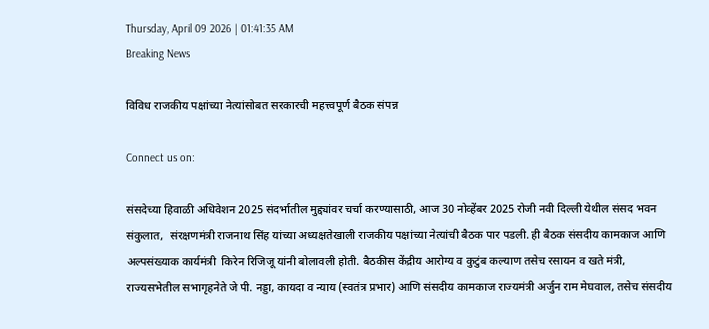Thursday, April 09 2026 | 01:41:35 AM
Breaking News

विविध राजकीय पक्षांच्या नेत्यांसोबत सरकारची महत्त्वपूर्ण बैठक संपन्न

Connect us on:

संसदेच्या हिवाळी अधिवेशन 2025 संदर्भातील मुद्द्यांवर चर्चा करण्यासाठी, आज 30 नोव्हेंबर 2025 रोजी नवी दिल्ली येथील संसद भवन संकुलात,  संरक्षणमंत्री राजनाथ सिंह यांच्या अध्यक्षतेखाली राजकीय पक्षांच्या नेत्यांची बैठक पार पडली. ही बैठक संसदीय कामकाज आणि अल्पसंख्याक कार्यमंत्री  किरेन रिजिजू यांनी बोलावली होती. बैठकीस केंद्रीय आरोग्य व कुटुंब कल्याण तसेच रसायन व खते मंत्री, राज्यसभेतील सभागृहनेते जे पी. नड्डा, कायदा व न्याय (स्वतंत्र प्रभार) आणि संसदीय कामकाज राज्यमंत्री अर्जुन राम मेघवाल, तसेच संसदीय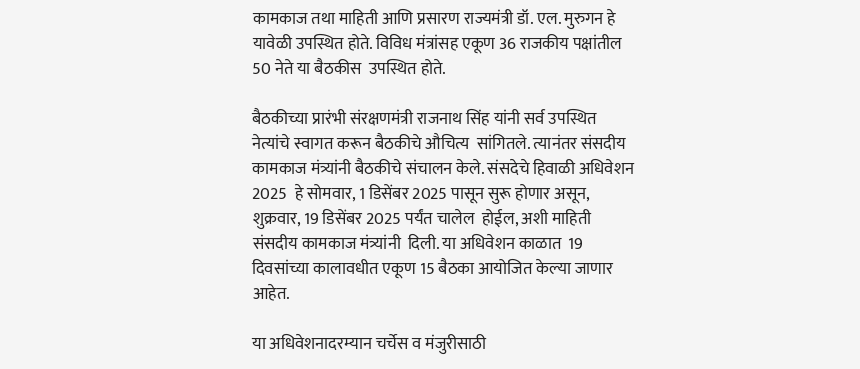कामकाज तथा माहिती आणि प्रसारण राज्यमंत्री डॉ. एल. मुरुगन हे यावेळी उपस्थित होते. विविध मंत्रांसह एकूण 36 राजकीय पक्षांतील 50 नेते या बैठकीस  उपस्थित होते.

बैठकीच्या प्रारंभी संरक्षणमंत्री राजनाथ सिंह यांनी सर्व उपस्थित नेत्यांचे स्वागत करून बैठकीचे औचित्य  सांगितले. त्यानंतर संसदीय कामकाज मंत्र्यांनी बैठकीचे संचालन केले. संसदेचे हिवाळी अधिवेशन 2025  हे सोमवार, 1 डिसेंबर 2025 पासून सुरू होणार असून,  शुक्रवार, 19 डिसेंबर 2025 पर्यंत चालेल  होईल, अशी माहिती संसदीय कामकाज मंत्र्यांनी  दिली. या अधिवेशन काळात  19 दिवसांच्या कालावधीत एकूण 15 बैठका आयोजित केल्या जाणार आहेत.

या अधिवेशनादरम्यान चर्चेस व मंजुरीसाठी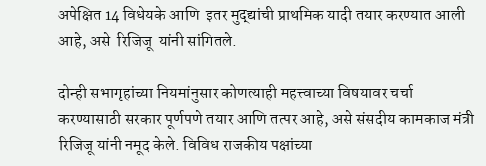अपेक्षित 14 विधेयके आणि  इतर मुद्द्यांची प्राथमिक यादी तयार करण्यात आली आहे, असे  रिजिजू  यांनी सांगितले.

दोन्ही सभागृहांच्या नियमांनुसार कोणत्याही महत्त्वाच्या विषयावर चर्चा करण्यासाठी सरकार पूर्णपणे तयार आणि तत्पर आहे, असे संसदीय कामकाज मंत्री रिजिजू यांनी नमूद केले. विविध राजकीय पक्षांच्या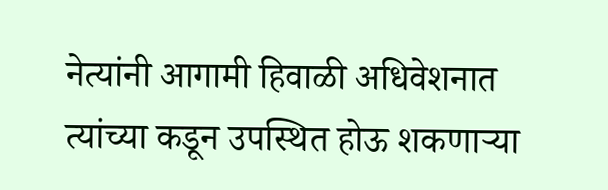नेत्यांनी आगामी हिवाळी अधिवेशनात त्यांच्या कडून उपस्थित होऊ शकणाऱ्या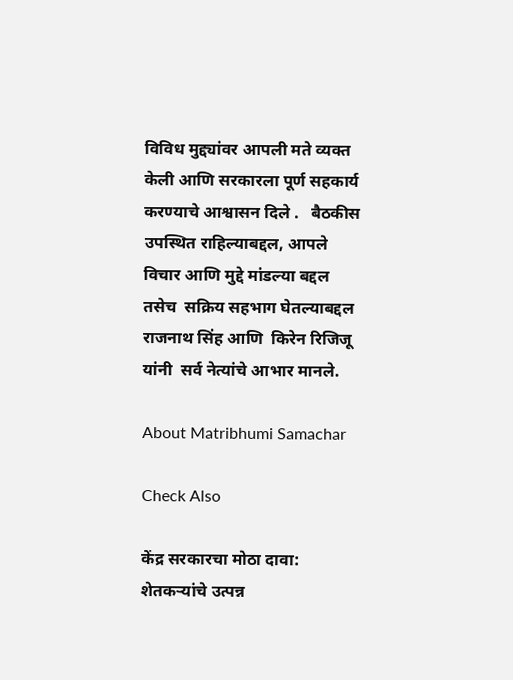विविध मुद्द्यांवर आपली मते व्यक्त केली आणि सरकारला पूर्ण सहकार्य करण्याचे आश्वासन दिले .   बैठकीस उपस्थित राहिल्याबद्दल, आपले विचार आणि मुद्दे मांडल्या बद्दल तसेच  सक्रिय सहभाग घेतल्याबद्दल  राजनाथ सिंह आणि  किरेन रिजिजू यांनी  सर्व नेत्यांचे आभार मानले.

About Matribhumi Samachar

Check Also

केंद्र सरकारचा मोठा दावा: शेतकऱ्यांचे उत्पन्न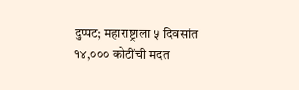दुप्पट; महाराष्ट्राला ५ दिवसांत १४,००० कोटींची मदत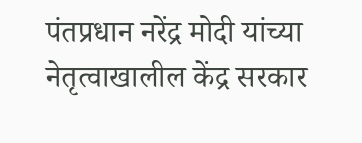पंतप्रधान नरेंद्र मोदी यांच्या नेतृत्वाखालील केंद्र सरकार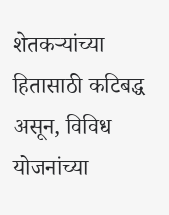शेतकऱ्यांच्या हितासाठी कटिबद्ध असून, विविध योजनांच्या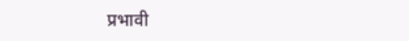प्रभावी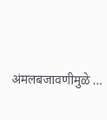अंमलबजावणीमुळे …